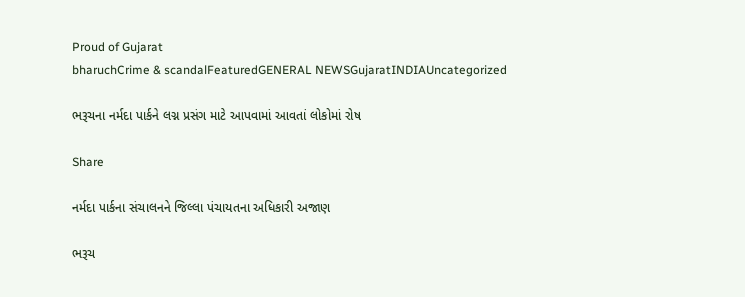Proud of Gujarat
bharuchCrime & scandalFeaturedGENERAL NEWSGujaratINDIAUncategorized

ભરૂચના નર્મદા પાર્કને લગ્ન પ્રસંગ માટે આપવામાં આવતાં લોકોમાં રોષ

Share

નર્મદા પાર્કના સંચાલનને જિલ્લા પંચાયતના અધિકારી અજાણ

ભરૂચ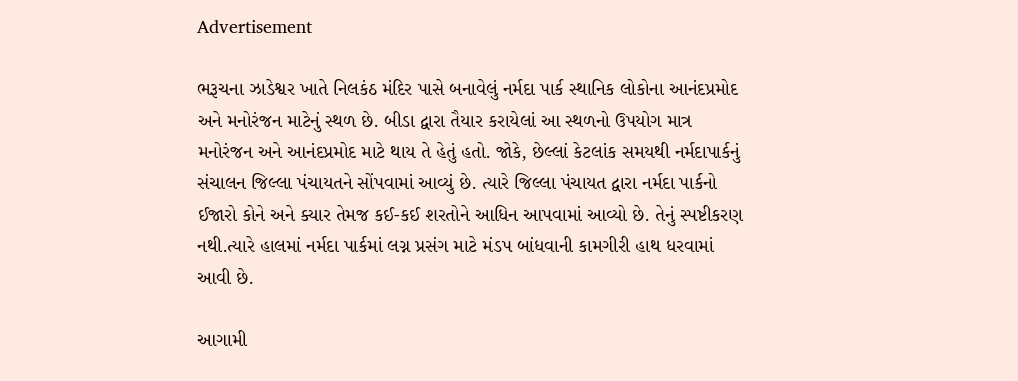Advertisement

ભરૂચના ઝાડેશ્વર ખાતે નિલકંઠ મંદિર પાસે બનાવેલું નર્મદા પાર્ક સ્થાનિક લોકોના આનંદપ્રમોદ અને મનોરંજન માટેનું સ્થળ છે. બીડા દ્વારા તૈયાર કરાયેલાં આ સ્થળનો ઉપયોગ માત્ર મનોરંજન અને આનંદપ્રમોદ માટે થાય તે હેતું હતો. જોકે, છેલ્લાં કેટલાંક સમયથી નર્મદાપાર્કનું સંચાલન જિલ્લા પંચાયતને સોંપવામાં આવ્યું છે. ત્યારે જિલ્લા પંચાયત દ્વારા નર્મદા પાર્કનો ઈજારો કોને અને ક્યાર તેમજ કઈ-કઈ શરતોને આધિન આપવામાં આવ્યો છે. તેનું સ્પષ્ટીકરણ નથી.ત્યારે હાલમાં નર્મદા પાર્કમાં લગ્ન પ્રસંગ માટે મંડપ બાંધવાની કામગીરી હાથ ધરવામાં આવી છે.

આગામી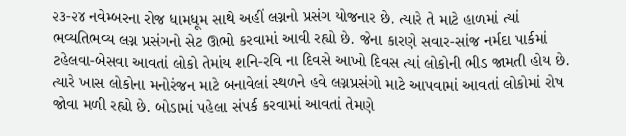૨૩-૨૪ નવેમ્બરના રોજ ધામધૂમ સાથે અહીં લગ્નનો પ્રસંગ યોજનાર છે. ત્યારે તે માટે હાળમાં ત્યાં ભવ્યતિભવ્ય લગ્ન પ્રસંગનો સેટ ઊભો કરવામાં આવી રહ્યો છે. જેના કારણે સવાર-સાંજ નર્મદા પાર્કમાં ટહેલવા-બેસવા આવતાં લોકો તેમાંય શનિ-રવિ ના દિવસે આખો દિવસ ત્યાં લોકોની ભીડ જામતી હોય છે. ત્યારે ખાસ લોકોના મનોરંજન માટે બનાવેલાં સ્થળને હવે લગ્નપ્રસંગો માટે આપવામાં આવતાં લોકોમાં રોષ જોવા મળી રહ્યો છે. બોડામાં પહેલા સંપર્ક કરવામાં આવતાં તેમણે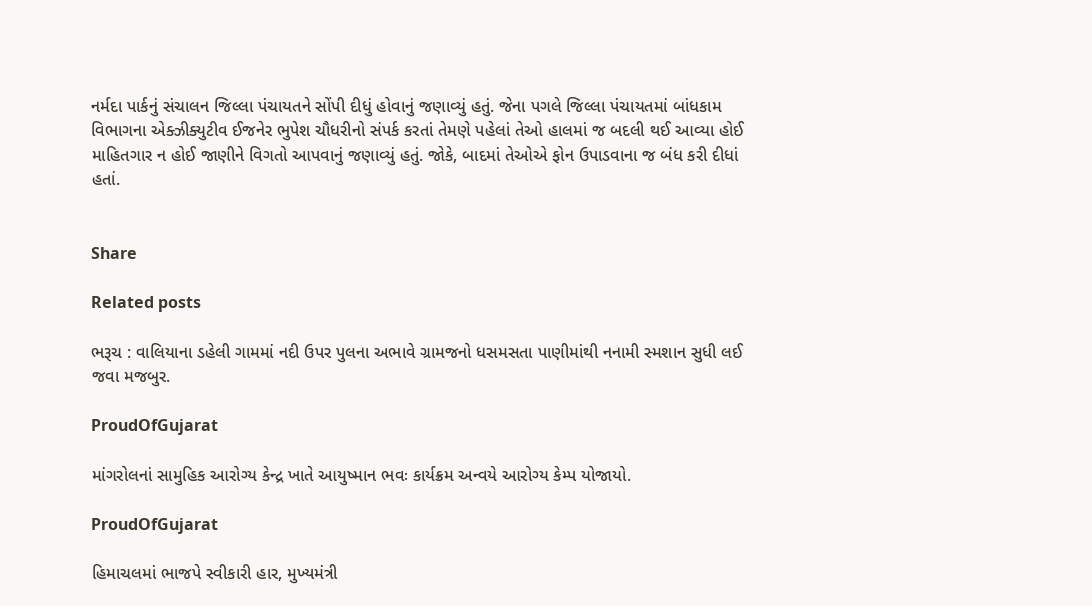નર્મદા પાર્કનું સંચાલન જિલ્લા પંચાયતને સોંપી દીધું હોવાનું જણાવ્યું હતું. જેના પગલે જિલ્લા પંચાયતમાં બાંધકામ વિભાગના એક્ઝીક્યુટીવ ઈજનેર ભુપેશ ચૌધરીનો સંપર્ક કરતાં તેમણે પહેલાં તેઓ હાલમાં જ બદલી થઈ આવ્યા હોઈ માહિતગાર ન હોઈ જાણીને વિગતો આપવાનું જણાવ્યું હતું. જોકે, બાદમાં તેઓએ ફોન ઉપાડવાના જ બંધ કરી દીધાં હતાં.


Share

Related posts

ભરૂચ : વાલિયાના ડહેલી ગામમાં નદી ઉપર પુલના અભાવે ગ્રામજનો ધસમસતા પાણીમાંથી નનામી સ્મશાન સુધી લઈ જવા મજબુર.

ProudOfGujarat

માંગરોલનાં સામુહિક આરોગ્ય કેન્દ્ર ખાતે આયુષ્માન ભવઃ કાર્યક્રમ અન્વયે આરોગ્ય કેમ્પ યોજાયો.

ProudOfGujarat

હિમાચલમાં ભાજપે સ્વીકારી હાર, મુખ્યમંત્રી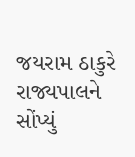જયરામ ઠાકુરે રાજ્યપાલને સોંપ્યું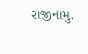રાજીનામુ.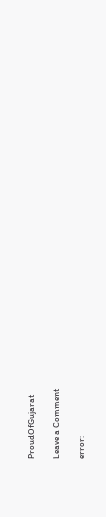ProudOfGujarat

Leave a Comment

error: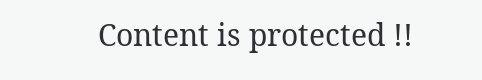Content is protected !!